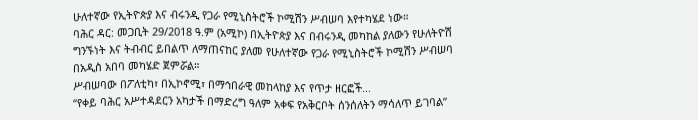ሁለተኛው የኢትዮጵያ እና ብሩንዲ የጋራ የሚኒስትሮች ኮሚሽን ሥብሠባ እየተካሄደ ነው።
ባሕር ዳር: መጋቢት 29/2018 ዓ.ም (አሚኮ) በኢትዮጵያ እና በብሩንዲ መካከል ያለውን የሁለትዮሽ ግንኙነት እና ትብብር ይበልጥ ለማጠናከር ያለመ የሁለተኛው የጋራ የሚኒስትሮች ኮሚሽን ሥብሠባ በአዲስ አበባ መካሄድ ጀምሯል።
ሥብሠባው በፖለቲካ፣ በኢኮኖሚ፣ በማኅበራዊ መከላከያ እና የጥታ ዘርፎች...
“የቀይ ባሕር አሥተዳደርን አካታች በማድረግ ዓለም አቀፍ የአቅርቦት ሰንሰለትን ማሳለጥ ይገባል”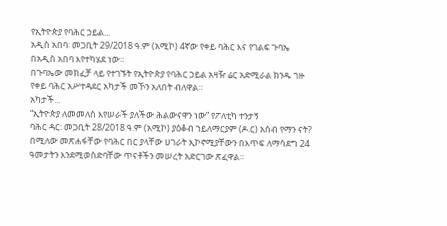የኢትዮጵያ የባሕር ኃይል...
አዲስ አበባ፡ መጋቢት 29/2018 ዓ.ም (አሚኮ) 4ኛው የቀይ ባሕር እና የገልፍ ጉባኤ በአዲስ አበባ እየተካሄደ ነው።
በጉባኤው መክፈቻ ላይ የተገኙት የኢትዮጵያ የባሕር ኃይል አዛዥ ሬር አድሚራል ክንዱ ገዙ የቀይ ባሕር አሥተዳደር አካታች መኾን አለበት ብለዋል።
አካታች...
“ኢትዮጵያ ለመመለስ እየሠራች ያለችው ሕልውናዋን ነው” የፖለቲካ ተንታኝ
ባሕር ዳር: መጋቢት 28/2018 ዓ.ም (አሚኮ) ያዕቆብ ኀይለማርያም (ዶ.ር) አሰብ የማን ናት? በሚለው መጽሐፋቸው የባሕር በር ያላቸው ሀገራት ኢኮኖሚያቸውን በእጥፍ ለማሳደግ 24 ዓመታትን እንደሚወስድባቸው ጥናቶችን መሠረት አድርገው ጽፈዋል።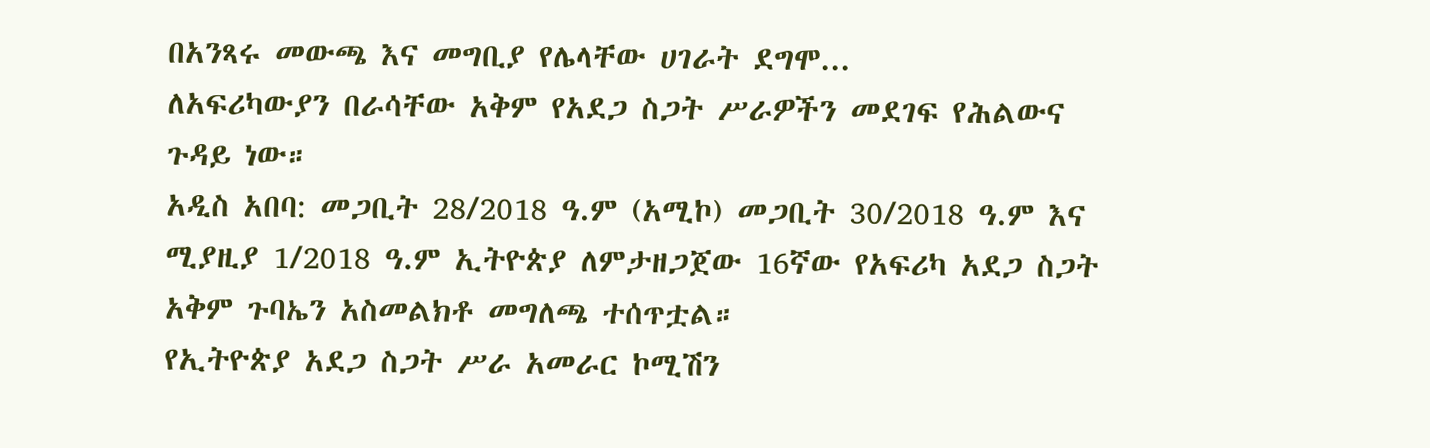በአንጻሩ መውጫ እና መግቢያ የሌላቸው ሀገራት ደግሞ...
ለአፍሪካውያን በራሳቸው አቅም የአደጋ ስጋት ሥራዎችን መደገፍ የሕልውና ጉዳይ ነው።
አዲስ አበባ: መጋቢት 28/2018 ዓ.ም (አሚኮ) መጋቢት 30/2018 ዓ.ም እና ሚያዚያ 1/2018 ዓ.ም ኢትዮጵያ ለምታዘጋጀው 16ኛው የአፍሪካ አደጋ ስጋት አቅም ጉባኤን አስመልክቶ መግለጫ ተሰጥቷል።
የኢትዮጵያ አደጋ ስጋት ሥራ አመራር ኮሚሽን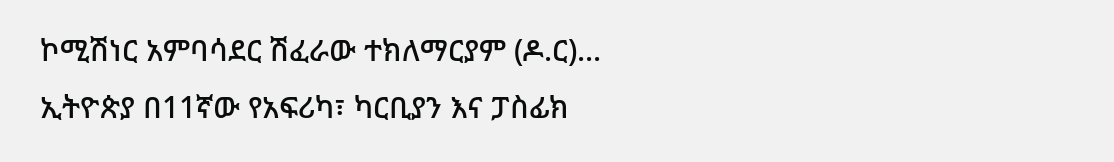ኮሚሽነር አምባሳደር ሽፈራው ተክለማርያም (ዶ.ር)...
ኢትዮጵያ በ11ኛው የአፍሪካ፣ ካርቢያን እና ፓስፊክ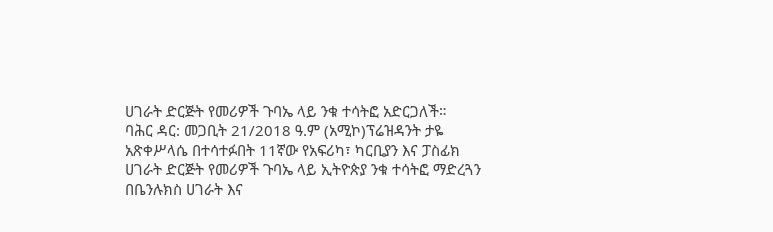ሀገራት ድርጅት የመሪዎች ጉባኤ ላይ ንቁ ተሳትፎ አድርጋለች።
ባሕር ዳር: መጋቢት 21/2018 ዓ.ም (አሚኮ)ፕሬዝዳንት ታዬ አጽቀሥላሴ በተሳተፉበት 11ኛው የአፍሪካ፣ ካርቢያን እና ፓስፊክ ሀገራት ድርጅት የመሪዎች ጉባኤ ላይ ኢትዮጵያ ንቁ ተሳትፎ ማድረጓን በቤንሉክስ ሀገራት እና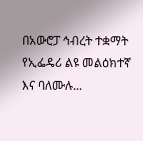በአውሮፓ ኅብረት ተቋማት የኢፌዴሪ ልዩ መልዕክተኛ እና ባለሙሉ...